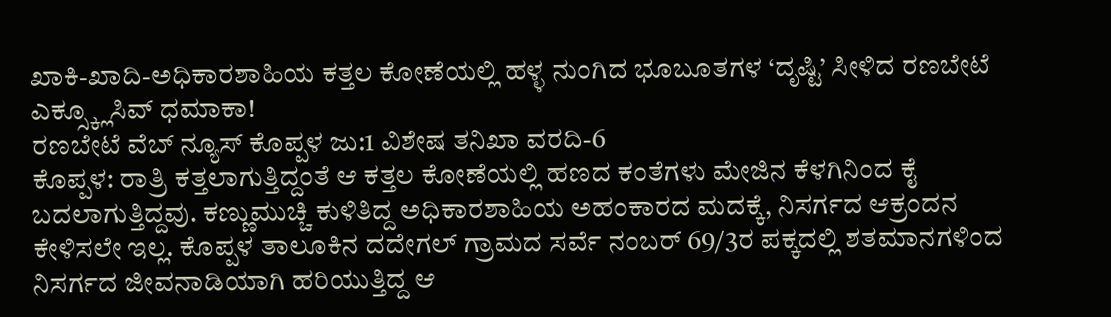ಖಾಕಿ-ಖಾದಿ-ಅಧಿಕಾರಶಾಹಿಯ ಕತ್ತಲ ಕೋಣೆಯಲ್ಲಿ ಹಳ್ಳ ನುಂಗಿದ ಭೂಬೂತಗಳ ‘ದೃಷ್ಟಿ’ ಸೀಳಿದ ರಣಬೇಟೆ ಎಕ್ಸ್ಕ್ಲೂಸಿವ್ ಧಮಾಕಾ!
ರಣಬೇಟೆ ವೆಬ್ ನ್ಯೂಸ್ ಕೊಪ್ಪಳ ಜು:1 ವಿಶೇಷ ತನಿಖಾ ವರದಿ-6
ಕೊಪ್ಪಳ: ರಾತ್ರಿ ಕತ್ತಲಾಗುತ್ತಿದ್ದಂತೆ ಆ ಕತ್ತಲ ಕೋಣೆಯಲ್ಲಿ ಹಣದ ಕಂತೆಗಳು ಮೇಜಿನ ಕೆಳಗಿನಿಂದ ಕೈ ಬದಲಾಗುತ್ತಿದ್ದವು. ಕಣ್ಣುಮುಚ್ಚಿ ಕುಳಿತಿದ್ದ ಅಧಿಕಾರಶಾಹಿಯ ಅಹಂಕಾರದ ಮದಕ್ಕೆ, ನಿಸರ್ಗದ ಆಕ್ರಂದನ ಕೇಳಿಸಲೇ ಇಲ್ಲ. ಕೊಪ್ಪಳ ತಾಲೂಕಿನ ದದೇಗಲ್ ಗ್ರಾಮದ ಸರ್ವೆ ನಂಬರ್ 69/3ರ ಪಕ್ಕದಲ್ಲಿ ಶತಮಾನಗಳಿಂದ ನಿಸರ್ಗದ ಜೀವನಾಡಿಯಾಗಿ ಹರಿಯುತ್ತಿದ್ದ ಆ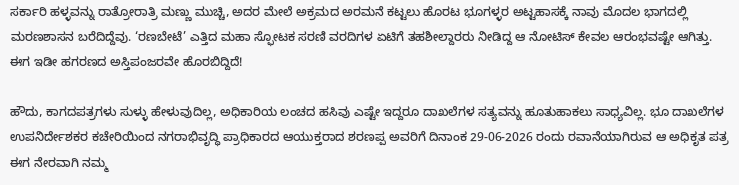ಸರ್ಕಾರಿ ಹಳ್ಳವನ್ನು ರಾತ್ರೋರಾತ್ರಿ ಮಣ್ಣು ಮುಚ್ಚಿ, ಅದರ ಮೇಲೆ ಅಕ್ರಮದ ಅರಮನೆ ಕಟ್ಟಲು ಹೊರಟ ಭೂಗಳ್ಳರ ಅಟ್ಟಹಾಸಕ್ಕೆ ನಾವು ಮೊದಲ ಭಾಗದಲ್ಲಿ ಮರಣಶಾಸನ ಬರೆದಿದ್ದೆವು. ‘ರಣಬೇಟೆ’ ಎತ್ತಿದ ಮಹಾ ಸ್ಫೋಟಕ ಸರಣಿ ವರದಿಗಳ ಏಟಿಗೆ ತಹಶೀಲ್ದಾರರು ನೀಡಿದ್ದ ಆ ನೋಟಿಸ್ ಕೇವಲ ಆರಂಭವಷ್ಟೇ ಆಗಿತ್ತು. ಈಗ ಇಡೀ ಹಗರಣದ ಅಸ್ತಿಪಂಜರವೇ ಹೊರಬಿದ್ದಿದೆ!

ಹೌದು, ಕಾಗದಪತ್ರಗಳು ಸುಳ್ಳು ಹೇಳುವುದಿಲ್ಲ, ಅಧಿಕಾರಿಯ ಲಂಚದ ಹಸಿವು ಎಷ್ಟೇ ಇದ್ದರೂ ದಾಖಲೆಗಳ ಸತ್ಯವನ್ನು ಹೂತುಹಾಕಲು ಸಾಧ್ಯವಿಲ್ಲ. ಭೂ ದಾಖಲೆಗಳ ಉಪನಿರ್ದೇಶಕರ ಕಚೇರಿಯಿಂದ ನಗರಾಭಿವೃದ್ಧಿ ಪ್ರಾಧಿಕಾರದ ಆಯುಕ್ತರಾದ ಶರಣಪ್ಪ ಅವರಿಗೆ ದಿನಾಂಕ 29-06-2026 ರಂದು ರವಾನೆಯಾಗಿರುವ ಆ ಅಧಿಕೃತ ಪತ್ರ ಈಗ ನೇರವಾಗಿ ನಮ್ಮ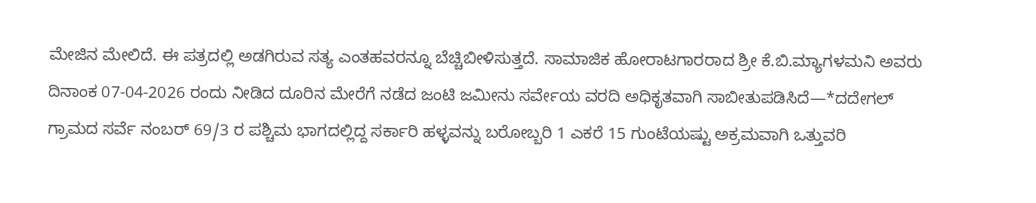ಮೇಜಿನ ಮೇಲಿದೆ. ಈ ಪತ್ರದಲ್ಲಿ ಅಡಗಿರುವ ಸತ್ಯ ಎಂತಹವರನ್ನೂ ಬೆಚ್ಚಿಬೀಳಿಸುತ್ತದೆ. ಸಾಮಾಜಿಕ ಹೋರಾಟಗಾರರಾದ ಶ್ರೀ ಕೆ.ಬಿ.ಮ್ಯಾಗಳಮನಿ ಅವರು ದಿನಾಂಕ 07-04-2026 ರಂದು ನೀಡಿದ ದೂರಿನ ಮೇರೆಗೆ ನಡೆದ ಜಂಟಿ ಜಮೀನು ಸರ್ವೇಯ ವರದಿ ಅಧಿಕೃತವಾಗಿ ಸಾಬೀತುಪಡಿಸಿದೆ—*ದದೇಗಲ್ ಗ್ರಾಮದ ಸರ್ವೆ ನಂಬರ್ 69/3 ರ ಪಶ್ಚಿಮ ಭಾಗದಲ್ಲಿದ್ದ ಸರ್ಕಾರಿ ಹಳ್ಳವನ್ನು ಬರೋಬ್ಬರಿ 1 ಎಕರೆ 15 ಗುಂಟೆಯಷ್ಟು ಅಕ್ರಮವಾಗಿ ಒತ್ತುವರಿ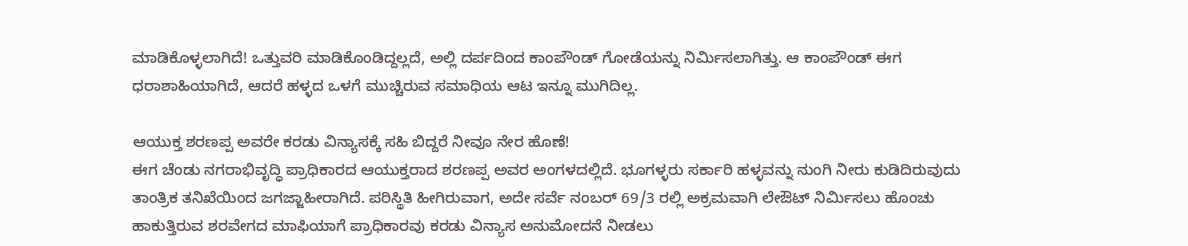ಮಾಡಿಕೊಳ್ಳಲಾಗಿದೆ! ಒತ್ತುವರಿ ಮಾಡಿಕೊಂಡಿದ್ದಲ್ಲದೆ, ಅಲ್ಲಿ ದರ್ಪದಿಂದ ಕಾಂಪೌಂಡ್ ಗೋಡೆಯನ್ನು ನಿರ್ಮಿಸಲಾಗಿತ್ತು. ಆ ಕಾಂಪೌಂಡ್ ಈಗ ಧರಾಶಾಹಿಯಾಗಿದೆ, ಆದರೆ ಹಳ್ಳದ ಒಳಗೆ ಮುಚ್ಚಿರುವ ಸಮಾಧಿಯ ಆಟ ಇನ್ನೂ ಮುಗಿದಿಲ್ಲ.

ಆಯುಕ್ತ ಶರಣಪ್ಪ ಅವರೇ ಕರಡು ವಿನ್ಯಾಸಕ್ಕೆ ಸಹಿ ಬಿದ್ದರೆ ನೀವೂ ನೇರ ಹೊಣೆ!
ಈಗ ಚೆಂಡು ನಗರಾಭಿವೃದ್ಧಿ ಪ್ರಾಧಿಕಾರದ ಆಯುಕ್ತರಾದ ಶರಣಪ್ಪ ಅವರ ಅಂಗಳದಲ್ಲಿದೆ. ಭೂಗಳ್ಳರು ಸರ್ಕಾರಿ ಹಳ್ಳವನ್ನು ನುಂಗಿ ನೀರು ಕುಡಿದಿರುವುದು ತಾಂತ್ರಿಕ ತನಿಖೆಯಿಂದ ಜಗಜ್ಜಾಹೀರಾಗಿದೆ. ಪರಿಸ್ಥಿತಿ ಹೀಗಿರುವಾಗ, ಅದೇ ಸರ್ವೆ ನಂಬರ್ 69/3 ರಲ್ಲಿ ಅಕ್ರಮವಾಗಿ ಲೇಔಟ್ ನಿರ್ಮಿಸಲು ಹೊಂಚು ಹಾಕುತ್ತಿರುವ ಶರವೇಗದ ಮಾಫಿಯಾಗೆ ಪ್ರಾಧಿಕಾರವು ಕರಡು ವಿನ್ಯಾಸ ಅನುಮೋದನೆ ನೀಡಲು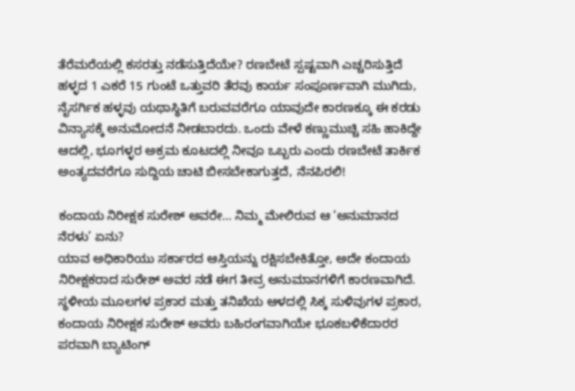ತೆರೆಮರೆಯಲ್ಲಿ ಕಸರತ್ತು ನಡೆಸುತ್ತಿದೆಯೇ? ರಣಬೇಟೆ ಸ್ಪಷ್ಟವಾಗಿ ಎಚ್ಚರಿಸುತ್ತಿದೆ ಹಳ್ಳದ 1 ಎಕರೆ 15 ಗುಂಟೆ ಒತ್ತುವರಿ ತೆರವು ಕಾರ್ಯ ಸಂಪೂರ್ಣವಾಗಿ ಮುಗಿದು, ನೈಸರ್ಗಿಕ ಹಳ್ಳವು ಯಥಾಸ್ಥಿತಿಗೆ ಬರುವವರೆಗೂ ಯಾವುದೇ ಕಾರಣಕ್ಕೂ ಈ ಕರಡು ವಿನ್ಯಾಸಕ್ಕೆ ಅನುಮೋದನೆ ನೀಡಬಾರದು. ಒಂದು ವೇಳೆ ಕಣ್ಣುಮುಚ್ಚಿ ಸಹಿ ಹಾಕಿದ್ದೇ ಆದಲ್ಲಿ, ಭೂಗಳ್ಳರ ಅಕ್ರಮ ಕೂಟದಲ್ಲಿ ನೀವೂ ಒಬ್ಬರು ಎಂದು ರಣಬೇಟೆ ತಾರ್ಕಿಕ ಅಂತ್ಯದವರೆಗೂ ಸುದ್ದಿಯ ಚಾಟಿ ಬೀಸಬೇಕಾಗುತ್ತದೆ, ನೆನಪಿರಲಿ!

ಕಂದಾಯ ನಿರೀಕ್ಷಕ ಸುರೇಶ್ ಅವರೇ… ನಿಮ್ಮ ಮೇಲಿರುವ ಆ ‘ಅನುಮಾನದ ನೆರಳು’ ಏನು?
ಯಾವ ಅಧಿಕಾರಿಯು ಸರ್ಕಾರದ ಆಸ್ತಿಯನ್ನು ರಕ್ಷಿಸಬೇಕಿತ್ತೋ, ಅದೇ ಕಂದಾಯ ನಿರೀಕ್ಷಕರಾದ ಸುರೇಶ್ ಅವರ ನಡೆ ಈಗ ತೀವ್ರ ಅನುಮಾನಗಳಿಗೆ ಕಾರಣವಾಗಿದೆ. ಸ್ಥಳೀಯ ಮೂಲಗಳ ಪ್ರಕಾರ ಮತ್ತು ತನಿಖೆಯ ಆಳದಲ್ಲಿ ಸಿಕ್ಕ ಸುಳಿವುಗಳ ಪ್ರಕಾರ, ಕಂದಾಯ ನಿರೀಕ್ಷಕ ಸುರೇಶ್ ಅವರು ಬಹಿರಂಗವಾಗಿಯೇ ಭೂಕಬಳಿಕೆದಾರರ ಪರವಾಗಿ ಬ್ಯಾಟಿಂಗ್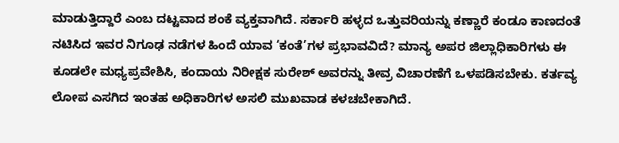ಮಾಡುತ್ತಿದ್ದಾರೆ ಎಂಬ ದಟ್ಟವಾದ ಶಂಕೆ ವ್ಯಕ್ತವಾಗಿದೆ. ಸರ್ಕಾರಿ ಹಳ್ಳದ ಒತ್ತುವರಿಯನ್ನು ಕಣ್ಣಾರೆ ಕಂಡೂ ಕಾಣದಂತೆ ನಟಿಸಿದ ಇವರ ನಿಗೂಢ ನಡೆಗಳ ಹಿಂದೆ ಯಾವ ‘ಕಂತೆ’ಗಳ ಪ್ರಭಾವವಿದೆ? ಮಾನ್ಯ ಅಪರ ಜಿಲ್ಲಾಧಿಕಾರಿಗಳು ಈ ಕೂಡಲೇ ಮಧ್ಯಪ್ರವೇಶಿಸಿ, ಕಂದಾಯ ನಿರೀಕ್ಷಕ ಸುರೇಶ್ ಅವರನ್ನು ತೀವ್ರ ವಿಚಾರಣೆಗೆ ಒಳಪಡಿಸಬೇಕು. ಕರ್ತವ್ಯ ಲೋಪ ಎಸಗಿದ ಇಂತಹ ಅಧಿಕಾರಿಗಳ ಅಸಲಿ ಮುಖವಾಡ ಕಳಚಬೇಕಾಗಿದೆ.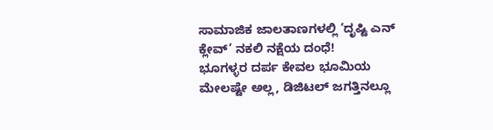ಸಾಮಾಜಿಕ ಜಾಲತಾಣಗಳಲ್ಲಿ ‘ದೃಷ್ಟಿ ಎನ್ ಕ್ಲೇವ್’ ನಕಲಿ ನಕ್ಷೆಯ ದಂಧೆ!
ಭೂಗಳ್ಳರ ದರ್ಪ ಕೇವಲ ಭೂಮಿಯ ಮೇಲಷ್ಟೇ ಅಲ್ಲ, ಡಿಜಿಟಲ್ ಜಗತ್ತಿನಲ್ಲೂ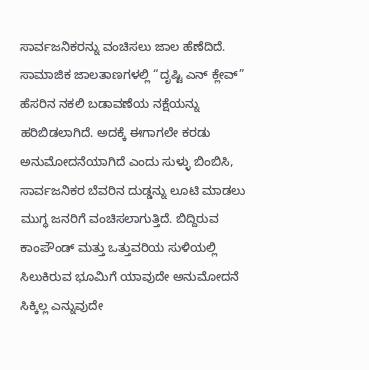ಸಾರ್ವಜನಿಕರನ್ನು ವಂಚಿಸಲು ಜಾಲ ಹೆಣೆದಿದೆ. ಸಾಮಾಜಿಕ ಜಾಲತಾಣಗಳಲ್ಲಿ “ದೃಷ್ಟಿ ಎನ್ ಕ್ಲೇವ್” ಹೆಸರಿನ ನಕಲಿ ಬಡಾವಣೆಯ ನಕ್ಷೆಯನ್ನು ಹರಿಬಿಡಲಾಗಿದೆ. ಅದಕ್ಕೆ ಈಗಾಗಲೇ ಕರಡು ಅನುಮೋದನೆಯಾಗಿದೆ ಎಂದು ಸುಳ್ಳು ಬಿಂಬಿಸಿ, ಸಾರ್ವಜನಿಕರ ಬೆವರಿನ ದುಡ್ಡನ್ನು ಲೂಟಿ ಮಾಡಲು ಮುಗ್ಧ ಜನರಿಗೆ ವಂಚಿಸಲಾಗುತ್ತಿದೆ. ಬಿದ್ದಿರುವ ಕಾಂಪೌಂಡ್ ಮತ್ತು ಒತ್ತುವರಿಯ ಸುಳಿಯಲ್ಲಿ ಸಿಲುಕಿರುವ ಭೂಮಿಗೆ ಯಾವುದೇ ಅನುಮೋದನೆ ಸಿಕ್ಕಿಲ್ಲ ಎನ್ನುವುದೇ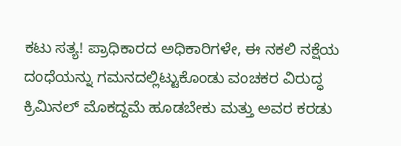ಕಟು ಸತ್ಯ! ಪ್ರಾಧಿಕಾರದ ಅಧಿಕಾರಿಗಳೇ, ಈ ನಕಲಿ ನಕ್ಷೆಯ ದಂಧೆಯನ್ನು ಗಮನದಲ್ಲಿಟ್ಟುಕೊಂಡು ವಂಚಕರ ವಿರುದ್ಧ ಕ್ರಿಮಿನಲ್ ಮೊಕದ್ದಮೆ ಹೂಡಬೇಕು ಮತ್ತು ಅವರ ಕರಡು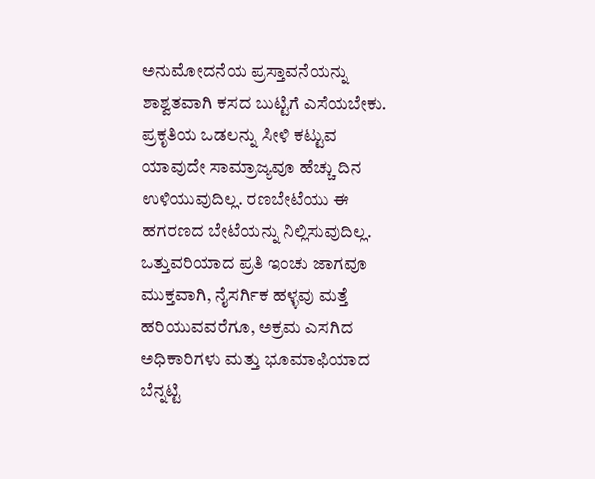ಅನುಮೋದನೆಯ ಪ್ರಸ್ತಾವನೆಯನ್ನು ಶಾಶ್ವತವಾಗಿ ಕಸದ ಬುಟ್ಟಿಗೆ ಎಸೆಯಬೇಕು.
ಪ್ರಕೃತಿಯ ಒಡಲನ್ನು ಸೀಳಿ ಕಟ್ಟುವ ಯಾವುದೇ ಸಾಮ್ರಾಜ್ಯವೂ ಹೆಚ್ಚು ದಿನ ಉಳಿಯುವುದಿಲ್ಲ. ರಣಬೇಟೆಯು ಈ ಹಗರಣದ ಬೇಟೆಯನ್ನು ನಿಲ್ಲಿಸುವುದಿಲ್ಲ. ಒತ್ತುವರಿಯಾದ ಪ್ರತಿ ಇಂಚು ಜಾಗವೂ ಮುಕ್ತವಾಗಿ, ನೈಸರ್ಗಿಕ ಹಳ್ಳವು ಮತ್ತೆ ಹರಿಯುವವರೆಗೂ, ಅಕ್ರಮ ಎಸಗಿದ ಅಧಿಕಾರಿಗಳು ಮತ್ತು ಭೂಮಾಫಿಯಾದ ಬೆನ್ನಟ್ಟಿ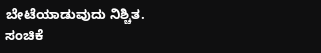ಬೇಟೆಯಾಡುವುದು ನಿಶ್ಚಿತ.
ಸಂಚಿಕೆ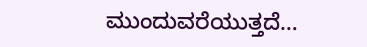ಮುಂದುವರೆಯುತ್ತದೆ…